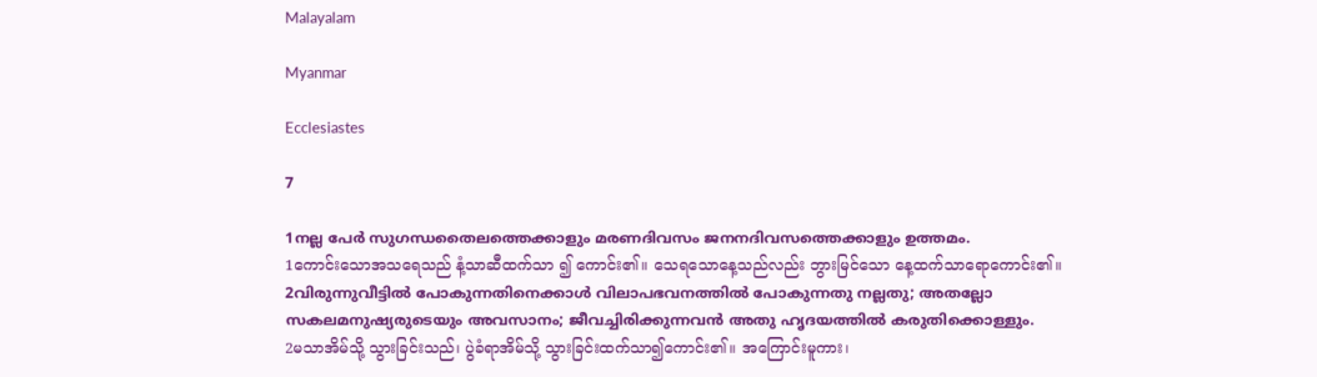Malayalam

Myanmar

Ecclesiastes

7

1നല്ല പേര്‍ സുഗന്ധതൈലത്തെക്കാളും മരണദിവസം ജനനദിവസത്തെക്കാളും ഉത്തമം.
1ကောင်းသောအသရေသည် နံ့သာဆီထက်သာ ၍ ကောင်း၏။ သေရသောနေ့သည်လည်း ဘွားမြင်သော နေ့ထက်သာရောကောင်း၏။
2വിരുന്നുവീട്ടില്‍ പോകുന്നതിനെക്കാള്‍ വിലാപഭവനത്തില്‍ പോകുന്നതു നല്ലതു; അതല്ലോ സകലമനുഷ്യരുടെയും അവസാനം; ജീവച്ചിരിക്കുന്നവന്‍ അതു ഹൃദയത്തില്‍ കരുതിക്കൊള്ളും.
2မသာအိမ်သို့ သွားခြင်းသည်၊ ပွဲခံရာအိမ်သို့ သွားခြင်းထက်သာ၍ကောင်း၏။ အကြောင်းမူကား၊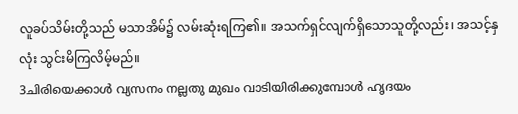လူခပ်သိမ်းတို့သည် မသာအိမ်၌ လမ်းဆုံးရကြ၏။ အသက်ရှင်လျက်ရှိသောသူတို့လည်း၊ အသင့်နှလုံး သွင်းမိကြလိမ့်မည်။
3ചിരിയെക്കാള്‍ വ്യസനം നല്ലതു മുഖം വാടിയിരിക്കുമ്പോള്‍ ഹൃദയം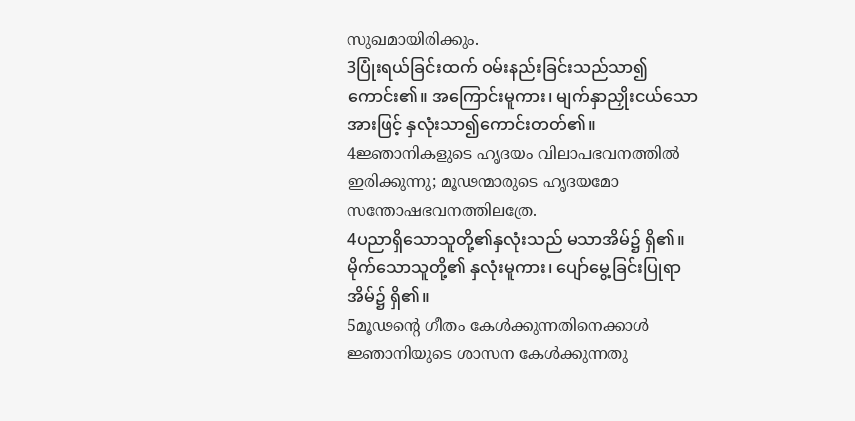സുഖമായിരിക്കും.
3ပြုံးရယ်ခြင်းထက် ဝမ်းနည်းခြင်းသည်သာ၍ ကောင်း၏။ အကြောင်းမူကား၊ မျက်နှာညှိုးငယ်သော အားဖြင့် နှလုံးသာ၍ကောင်းတတ်၏။
4ജ്ഞാനികളുടെ ഹൃദയം വിലാപഭവനത്തില്‍ ഇരിക്കുന്നു; മൂഢന്മാരുടെ ഹൃദയമോ സന്തോഷഭവനത്തിലത്രേ.
4ပညာရှိသောသူတို့၏နှလုံးသည် မသာအိမ်၌ ရှိ၏။ မိုက်သောသူတို့၏ နှလုံးမူကား၊ ပျော်မွေ့ခြင်းပြုရာ အိမ်၌ ရှိ၏။
5മൂഢന്റെ ഗീതം കേള്‍ക്കുന്നതിനെക്കാള്‍ ജ്ഞാനിയുടെ ശാസന കേള്‍ക്കുന്നതു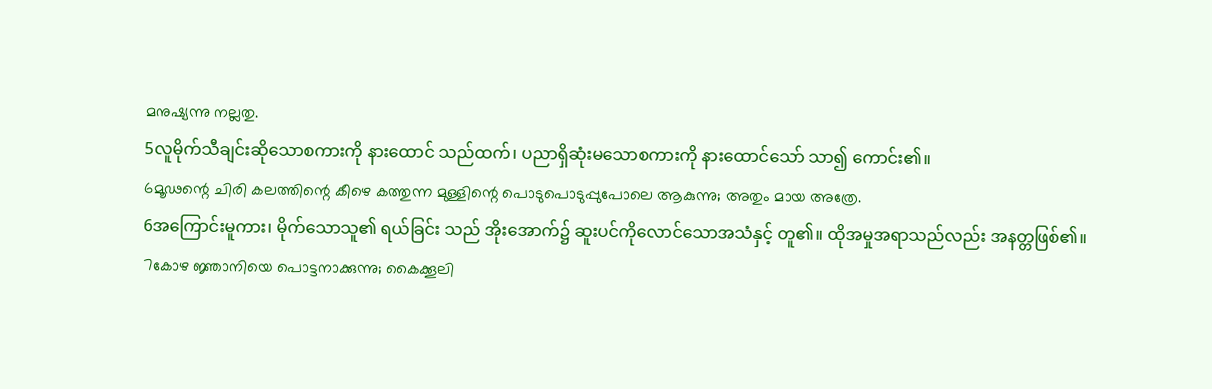മനുഷ്യന്നു നല്ലതു.
5လူမိုက်သီချင်းဆိုသောစကားကို နားထောင် သည်ထက်၊ ပညာရှိဆုံးမသောစကားကို နားထောင်သော် သာ၍ ကောင်း၏။
6മൂഢന്റെ ചിരി കലത്തിന്റെ കീഴെ കത്തുന്ന മുള്ളിന്റെ പൊടുപൊടുപ്പുപോലെ ആകുന്നു; അതും മായ അത്രേ.
6အကြောင်းမူကား၊ မိုက်သောသူ၏ ရယ်ခြင်း သည် အိုးအောက်၌ ဆူးပင်ကိုလောင်သောအသံနှင့် တူ၏။ ထိုအမှုအရာသည်လည်း အနတ္တဖြစ်၏။
7കോഴ ജ്ഞാനിയെ പൊട്ടനാക്കുന്നു; കൈക്കൂലി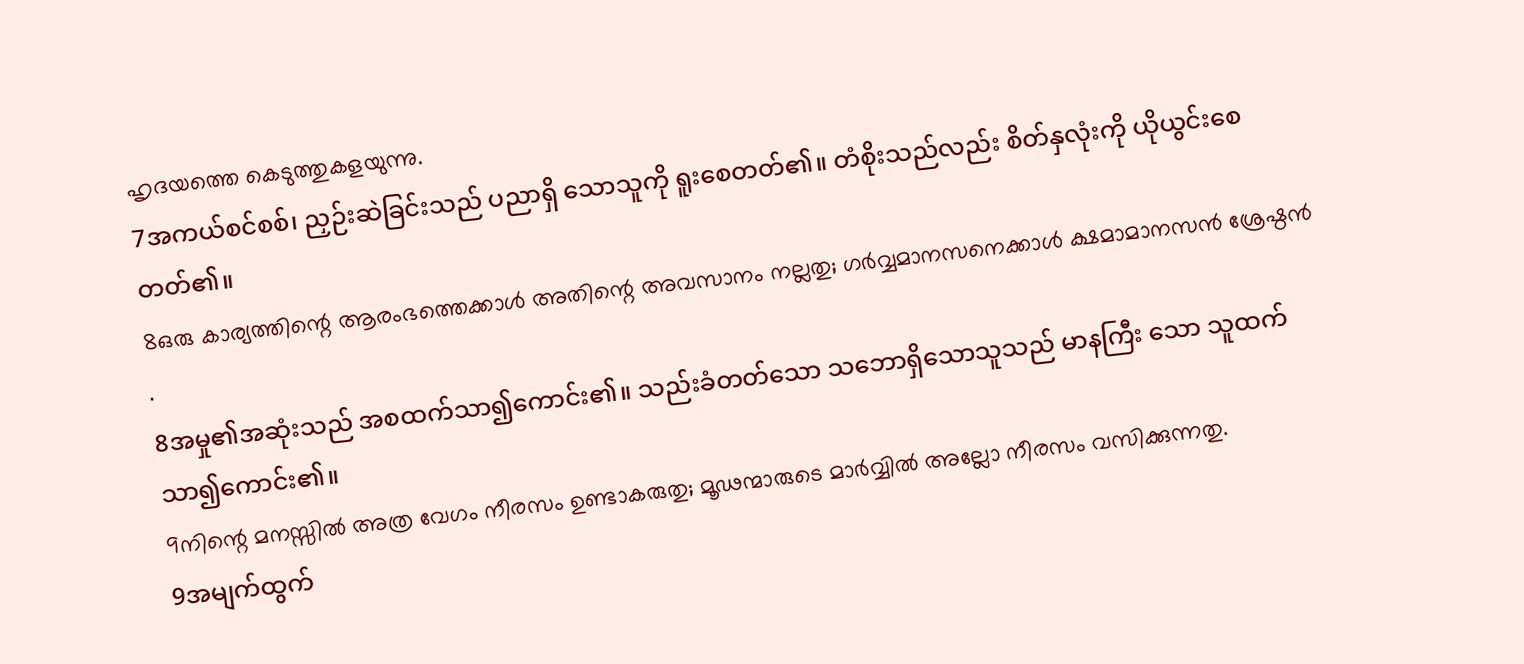ഹൃദയത്തെ കെടുത്തുകളയുന്നു.
7အကယ်စင်စစ်၊ ညှဉ်းဆဲခြင်းသည် ပညာရှိ သောသူကို ရူးစေတတ်၏။ တံစိုးသည်လည်း စိတ်နှလုံးကို ယိုယွင်းစေတတ်၏။
8ഒരു കാര്യത്തിന്റെ ആരംഭത്തെക്കാള്‍ അതിന്റെ അവസാനം നല്ലതു; ഗര്‍വ്വമാനസനെക്കാള്‍ ക്ഷമാമാനസന്‍ ശ്രേഷ്ഠന്‍ .
8အမှု၏အဆုံးသည် အစထက်သာ၍ကောင်း၏။ သည်းခံတတ်သော သဘောရှိသောသူသည် မာနကြီး သော သူထက်သာ၍ကောင်း၏။
9നിന്റെ മനസ്സില്‍ അത്ര വേഗം നീരസം ഉണ്ടാകരുതു; മൂഢന്മാരുടെ മാര്‍വ്വില്‍ അല്ലോ നീരസം വസിക്കുന്നതു.
9အမျက်ထွက်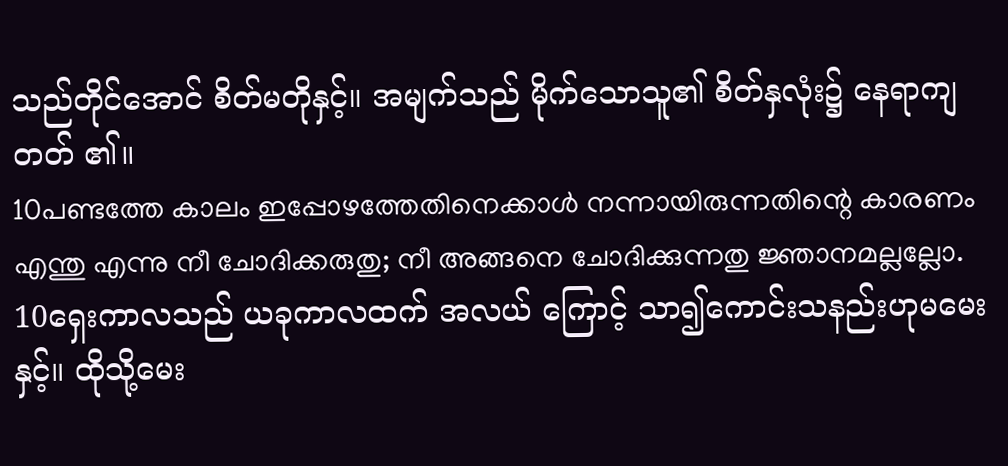သည်တိုင်အောင် စိတ်မတိုနှင့်။ အမျက်သည် မိုက်သောသူ၏ စိတ်နှလုံး၌ နေရာကျတတ် ၏။
10പണ്ടത്തേ കാലം ഇപ്പോഴത്തേതിനെക്കാള്‍ നന്നായിരുന്നതിന്റെ കാരണം എന്തു എന്നു നീ ചോദിക്കരുതു; നീ അങ്ങനെ ചോദിക്കുന്നതു ജ്ഞാനമല്ലല്ലോ.
10ရှေးကာလသည် ယခုကာလထက် အလယ် ကြောင့် သာ၍ကောင်းသနည်းဟုမမေးနှင့်။ ထိုသို့မေး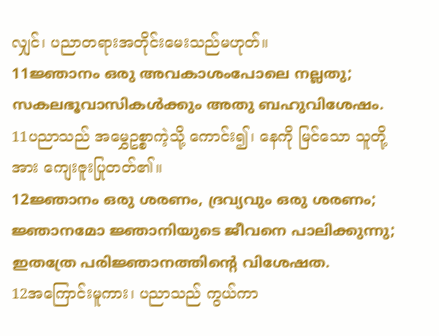လျှင်၊ ပညာတရားအတိုင်းမေးသည်မဟုတ်။
11ജ്ഞാനം ഒരു അവകാശംപോലെ നല്ലതു; സകലഭൂവാസികള്‍ക്കും അതു ബഹുവിശേഷം.
11ပညာသည် အမွှေဥစ္စာကဲ့သို့ ကောင်း၍၊ နေကို မြင်သော သူတို့အား ကျေးဇူးပြုတတ်၏။
12ജ്ഞാനം ഒരു ശരണം, ദ്രവ്യവും ഒരു ശരണം; ജ്ഞാനമോ ജ്ഞാനിയുടെ ജീവനെ പാലിക്കുന്നു; ഇതത്രേ പരിജ്ഞാനത്തിന്റെ വിശേഷത.
12အကြောင်းမူကား၊ ပညာသည် ကွယ်ကာ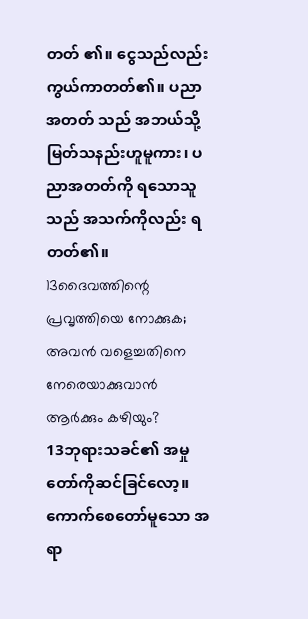တတ် ၏။ ငွေသည်လည်း ကွယ်ကာတတ်၏။ ပညာအတတ် သည် အဘယ်သို့မြတ်သနည်းဟူမူကား၊ ပညာအတတ်ကို ရသောသူသည် အသက်ကိုလည်း ရတတ်၏။
13ദൈവത്തിന്റെ പ്രവൃത്തിയെ നോക്കുക; അവന്‍ വളെച്ചതിനെ നേരെയാക്കുവാന്‍ ആര്‍ക്കും കഴിയും?
13ဘုရားသခင်၏ အမှုတော်ကိုဆင်ခြင်လော့။ ကောက်စေတော်မူသော အရာ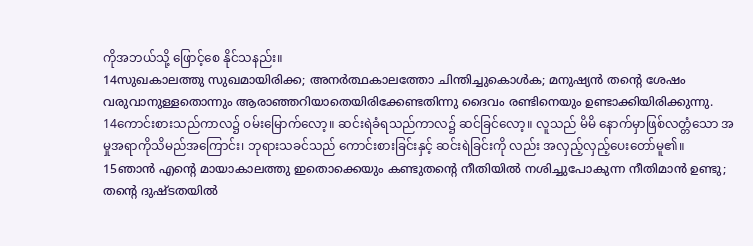ကိုအဘယ်သို့ ဖြောင့်စေ နိုင်သနည်း။
14സുഖകാലത്തു സുഖമായിരിക്ക; അനര്‍ത്ഥകാലത്തോ ചിന്തിച്ചുകൊള്‍ക; മനുഷ്യന്‍ തന്റെ ശേഷം വരുവാനുള്ളതൊന്നും ആരാഞ്ഞറിയാതെയിരിക്കേണ്ടതിന്നു ദൈവം രണ്ടിനെയും ഉണ്ടാക്കിയിരിക്കുന്നു.
14ကောင်းစားသည်ကာလ၌ ဝမ်းမြောက်လော့။ ဆင်းရဲခံရသည်ကာလ၌ ဆင်ခြင်လော့။ လူသည် မိမိ နောက်မှာဖြစ်လတ္တံသော အမှုအရာကိုသိမည်အကြောင်း၊ ဘုရားသခင်သည် ကောင်းစားခြင်းနှင့် ဆင်းရဲခြင်းကို လည်း အလှည့်လှည့်ပေးတော်မူ၏။
15ഞാന്‍ എന്റെ മായാകാലത്തു ഇതൊക്കെയും കണ്ടുതന്റെ നീതിയില്‍ നശിച്ചുപോകുന്ന നീതിമാന്‍ ഉണ്ടു; തന്റെ ദുഷ്ടതയില്‍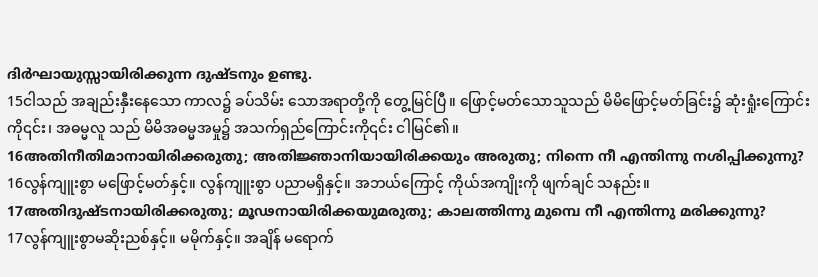ദിര്‍ഘായുസ്സായിരിക്കുന്ന ദുഷ്ടനും ഉണ്ടു.
15ငါသည် အချည်းနှီးနေသော ကာလ၌ ခပ်သိမ်း သောအရာတို့ကို တွေ့မြင်ပြီ။ ဖြောင့်မတ်သောသူသည် မိမိဖြောင့်မတ်ခြင်း၌ ဆုံးရှုံးကြောင်းကို၎င်း၊ အဓမ္မလူ သည် မိမိအဓမ္မအမှု၌ အသက်ရှည်ကြောင်းကို၎င်း ငါမြင်၏။
16അതിനീതിമാനായിരിക്കരുതു; അതിജ്ഞാനിയായിരിക്കയും അരുതു; നിന്നെ നീ എന്തിന്നു നശിപ്പിക്കുന്നു?
16လွန်ကျူးစွာ မဖြောင့်မတ်နှင့်။ လွန်ကျူးစွာ ပညာမရှိနှင့်။ အဘယ်ကြောင့် ကိုယ်အကျိုးကို ဖျက်ချင် သနည်း။
17അതിദുഷ്ടനായിരിക്കരുതു; മൂഢനായിരിക്കയുമരുതു; കാലത്തിന്നു മുമ്പെ നീ എന്തിന്നു മരിക്കുന്നു?
17လွန်ကျူးစွာမဆိုးညစ်နှင့်။ မမိုက်နှင့်။ အချိန် မရောက်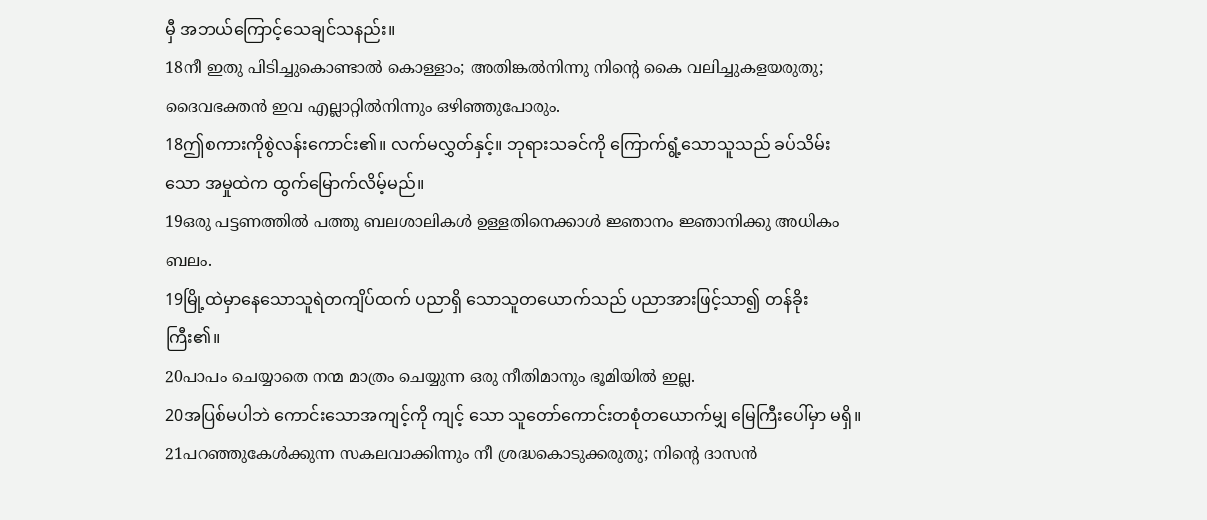မှီ အဘယ်ကြောင့်သေချင်သနည်း။
18നീ ഇതു പിടിച്ചുകൊണ്ടാല്‍ കൊള്ളാം; അതിങ്കല്‍നിന്നു നിന്റെ കൈ വലിച്ചുകളയരുതു; ദൈവഭക്തന്‍ ഇവ എല്ലാറ്റില്‍നിന്നും ഒഴിഞ്ഞുപോരും.
18ဤစကားကိုစွဲလန်းကောင်း၏။ လက်မလွှတ်နှင့်။ ဘုရားသခင်ကို ကြောက်ရွံ့သောသူသည် ခပ်သိမ်းသော အမှုထဲက ထွက်မြောက်လိမ့်မည်။
19ഒരു പട്ടണത്തില്‍ പത്തു ബലശാലികള്‍ ഉള്ളതിനെക്കാള്‍ ജ്ഞാനം ജ്ഞാനിക്കു അധികം ബലം.
19မြို့ထဲမှာနေသောသူရဲတကျိပ်ထက် ပညာရှိ သောသူတယောက်သည် ပညာအားဖြင့်သာ၍ တန်ခိုး ကြီး၏။
20പാപം ചെയ്യാതെ നന്മ മാത്രം ചെയ്യുന്ന ഒരു നീതിമാനും ഭൂമിയില്‍ ഇല്ല.
20အပြစ်မပါဘဲ ကောင်းသောအကျင့်ကို ကျင့် သော သူတော်ကောင်းတစုံတယောက်မျှ မြေကြီးပေါ်မှာ မရှိ။
21പറഞ്ഞുകേള്‍ക്കുന്ന സകലവാക്കിന്നും നീ ശ്രദ്ധകൊടുക്കരുതു; നിന്റെ ദാസന്‍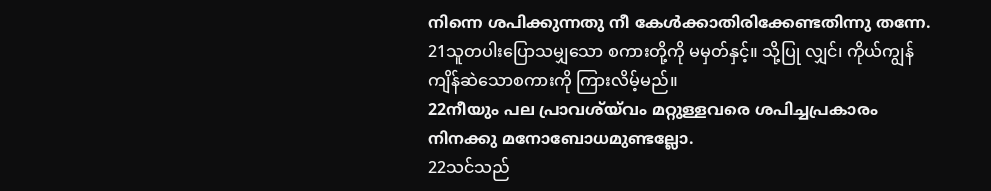നിന്നെ ശപിക്കുന്നതു നീ കേള്‍ക്കാതിരിക്കേണ്ടതിന്നു തന്നേ.
21သူတပါးပြောသမျှသော စကားတို့ကို မမှတ်နှင့်။ သို့ပြု လျှင်၊ ကိုယ်ကျွန်ကျိန်ဆဲသောစကားကို ကြားလိမ့်မည်။
22നീയും പല പ്രാവശ്യ്‍വം മറ്റുള്ളവരെ ശപിച്ചപ്രകാരം നിനക്കു മനോബോധമുണ്ടല്ലോ.
22သင်သည်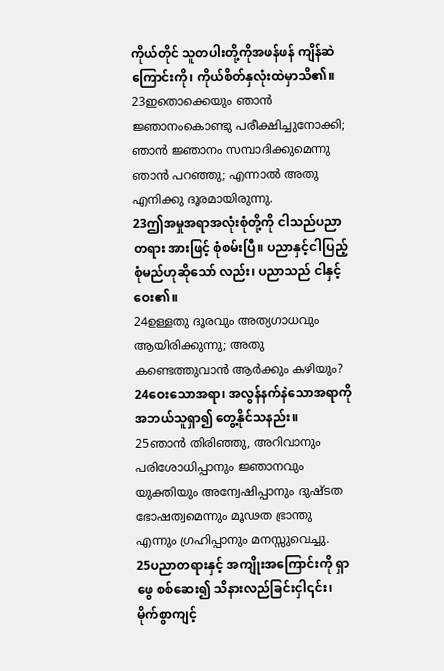ကိုယ်တိုင် သူတပါးတို့ကိုအဖန်ဖန် ကျိန်ဆဲ ကြောင်းကို၊ ကိုယ်စိတ်နှလုံးထဲမှာသိ၏။
23ഇതൊക്കെയും ഞാന്‍ ജ്ഞാനംകൊണ്ടു പരീക്ഷിച്ചുനോക്കി; ഞാന്‍ ജ്ഞാനം സമ്പാദിക്കുമെന്നു ഞാന്‍ പറഞ്ഞു; എന്നാല്‍ അതു എനിക്കു ദൂരമായിരുന്നു.
23ဤအမှုအရာအလုံးစုံတို့ကို ငါသည်ပညာတရား အားဖြင့် စုံစမ်းပြီ။ ပညာနှင့်ငါပြည့်စုံမည်ဟုဆိုသော် လည်း၊ ပညာသည် ငါနှင့်ဝေး၏။
24ഉള്ളതു ദൂരവും അത്യഗാധവും ആയിരിക്കുന്നു; അതു കണ്ടെത്തുവാന്‍ ആര്‍ക്കും കഴിയും?
24ဝေးသောအရာ၊ အလွန်နက်နဲသောအရာကို အဘယ်သူရှာ၍ တွေ့နိုင်သနည်း။
25ഞാന്‍ തിരിഞ്ഞു, അറിവാനും പരിശോധിപ്പാനും ജ്ഞാനവും യുക്തിയും അന്വേഷിപ്പാനും ദുഷ്ടത ഭോഷത്വമെന്നും മൂഢത ഭ്രാന്തു എന്നും ഗ്രഹിപ്പാനും മനസ്സുവെച്ചു.
25ပညာတရားနှင့် အကျိုးအကြောင်းကို ရှာဖွေ စစ်ဆေး၍ သိနားလည်ခြင်းငှါ၎င်း၊ မိုက်စွာကျင့်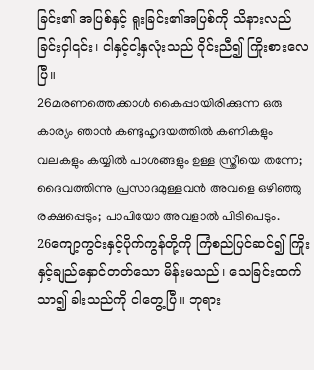ခြင်း၏ အပြစ်နှင့် ရူးခြင်း၏အပြစ်ကို သိနားလည်ခြင်းငှါ၎င်း၊ ငါနှင့်ငါ့နှလုံးသည် ဝိုင်းညီ၍ ကြိုးစားလေပြီ။
26മരണത്തെക്കാള്‍ കൈപ്പായിരിക്കുന്ന ഒരു കാര്യം ഞാന്‍ കണ്ടുഹൃദയത്തില്‍ കണികളും വലകളും കയ്യില്‍ പാശങ്ങളും ഉള്ള സ്ത്രീയെ തന്നേ; ദൈവത്തിന്നു പ്രസാദമുള്ളവന്‍ അവളെ ഒഴിഞ്ഞു രക്ഷപ്പെടും; പാപിയോ അവളാല്‍ പിടിപെടും.
26ကျော့ကွင်းနှင့်ပိုက်ကွန်တို့ကို ကြံစည်ပြင်ဆင်၍ ကြိုးနှင့်ချည်နှောင်တတ်သော မိန်းမသည်၊ သေခြင်းထက် သာ၍ ခါးသည်ကို ငါတွေ့ပြီ။ ဘုရား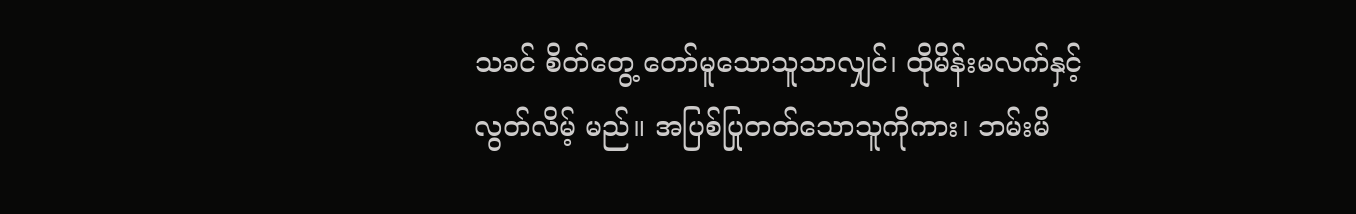သခင် စိတ်တွေ့ တော်မူသောသူသာလျှင်၊ ထိုမိန်းမလက်နှင့် လွတ်လိမ့် မည်။ အပြစ်ပြုတတ်သောသူကိုကား၊ ဘမ်းမိ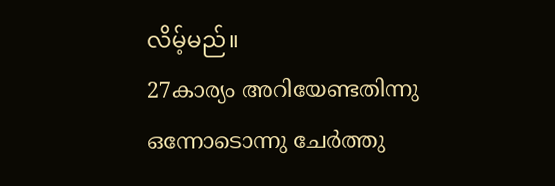လိမ့်မည်။
27കാര്യം അറിയേണ്ടതിന്നു ഒന്നോടൊന്നു ചേര്‍ത്തു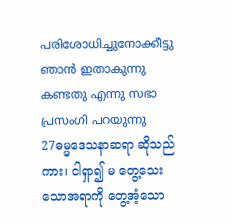പരിശോധിച്ചുനോക്കീട്ടു ഞാന്‍ ഇതാകുന്നു കണ്ടതു എന്നു സഭാ പ്രസംഗി പറയുന്നു
27ဓမ္မဒေသနာဆရာ ဆိုသည်ကား၊ ငါရှာ၍ မ တွေ့သေး သောအရာကို တွေ့အံ့သော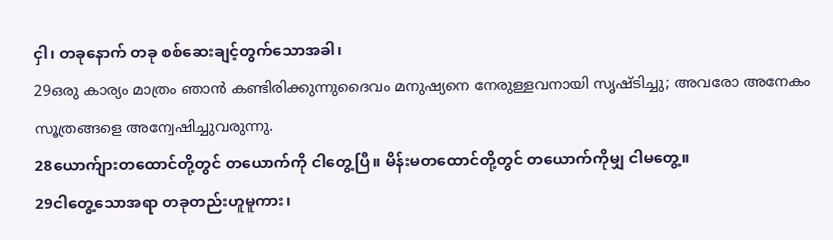ငှါ၊ တခုနောက် တခု စစ်ဆေးချင့်တွက်သောအခါ၊
29ഒരു കാര്യം മാത്രം ഞാന്‍ കണ്ടിരിക്കുന്നുദൈവം മനുഷ്യനെ നേരുള്ളവനായി സൃഷ്ടിച്ചു; അവരോ അനേകം സൂത്രങ്ങളെ അന്വേഷിച്ചുവരുന്നു.
28ယောက်ျားတထောင်တို့တွင် တယောက်ကို ငါတွေ့ပြီ။ မိန်းမတထောင်တို့တွင် တယောက်ကိုမျှ ငါမတွေ့။
29ငါတွေ့သောအရာ တခုတည်းဟူမူကား၊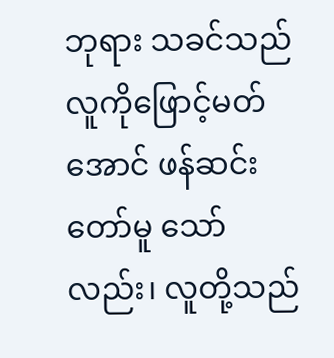ဘုရား သခင်သည် လူကိုဖြောင့်မတ်အောင် ဖန်ဆင်းတော်မူ သော်လည်း၊ လူတို့သည်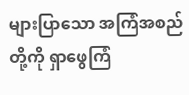များပြာသော အကြံအစည်တို့ကို ရှာဖွေကြံ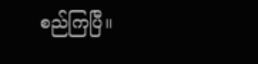စည်ကြပြီ။